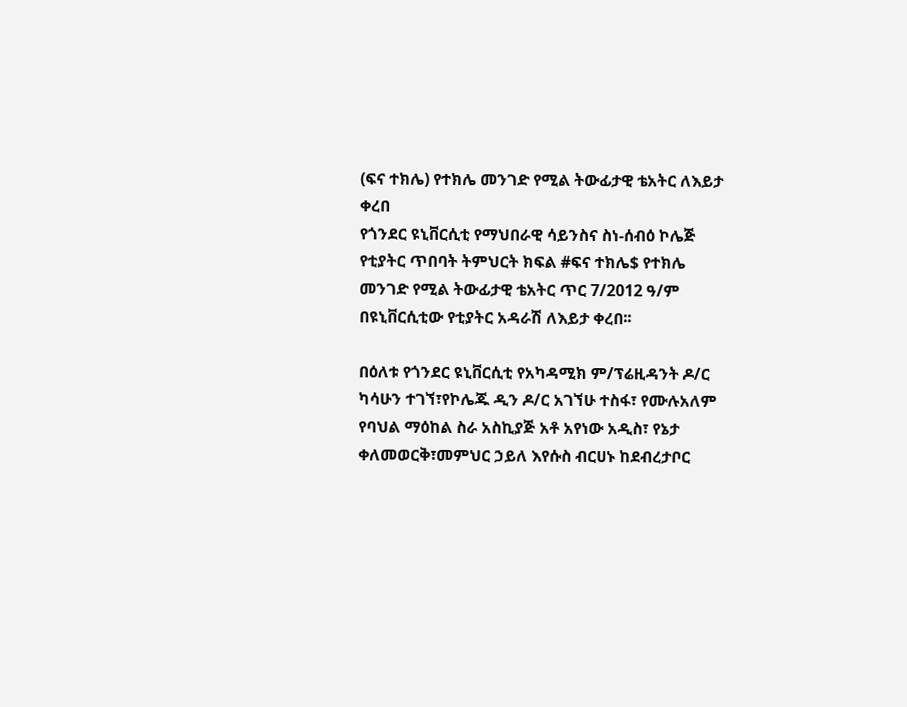(ፍና ተክሌ) የተክሌ መንገድ የሚል ትውፊታዊ ቴአትር ለእይታ ቀረበ
የጎንደር ዩኒቨርሲቲ የማህበራዊ ሳይንስና ስነ-ሰብዕ ኮሌጅ የቲያትር ጥበባት ትምህርት ክፍል #ፍና ተክሌ$ የተክሌ መንገድ የሚል ትውፊታዊ ቴአትር ጥር 7/2012 ዓ/ም በዩኒቨርሲቲው የቲያትር አዳራሽ ለእይታ ቀረበ፡፡

በዕለቱ የጎንደር ዩኒቨርሲቲ የአካዳሚክ ም/ፕሬዚዳንት ዶ/ር ካሳሁን ተገኘ፣የኮሌጁ ዲን ዶ/ር አገኘሁ ተስፋ፣ የሙሉአለም የባህል ማዕከል ስራ አስኪያጅ አቶ አየነው አዲስ፣ የኔታ ቀለመወርቅ፣መምህር ኃይለ እየሱስ ብርሀኑ ከደብረታቦር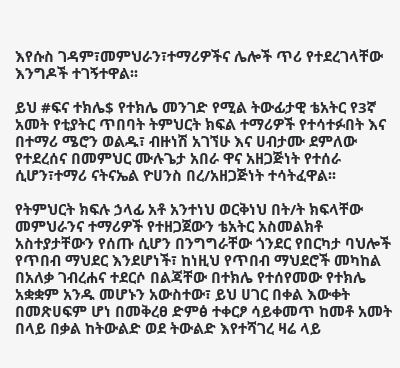እየሱስ ገዳም፣መምህራን፣ተማሪዎችና ሌሎች ጥሪ የተደረገላቸው እንግዶች ተገኝተዋል፡፡

ይህ #ፍና ተክሌ$ የተክሌ መንገድ የሚል ትውፊታዊ ቴአትር የ3ኛ አመት የቲያትር ጥበባት ትምህርት ክፍል ተማሪዎች የተሳተፉበት እና በተማሪ ሜሮን ወልዱ፣ ብዙነሽ አገኘሁ እና ሀብታሙ ደምለው የተደረሰና በመምህር ሙሉጌታ አበራ ዋና አዘጋጅነት የተሰራ ሲሆን፣ተማሪ ናትናኤል ዮሀንስ በረ/አዘጋጅነት ተሳትፈዋል፡፡

የትምህርት ክፍሉ ኃላፊ አቶ አንተነህ ወርቅነህ በት/ት ክፍላቸው መምህራንና ተማሪዎች የተዘጋጀውን ቴአትር አስመልክቶ አስተያታቸውን የሰጡ ሲሆን በንግግራቸው ጎንደር የበርካታ ባህሎች የጥበብ ማህደር እንደሆነች፣ ከነዚህ የጥበብ ማህደሮች መካከል በአለቃ ገብረሐና ተደርሶ በልጃቸው በተክሌ የተሰየመው የተክሌ አቋቋም አንዱ መሆኑን አውስተው፣ ይህ ሀገር በቀል እውቀት በመጽሀፍም ሆነ በመቅረፀ ድምፅ ተቀርፆ ሳይቀመጥ ከመቶ አመት በላይ በቃል ከትውልድ ወደ ትውልድ እየተሻገረ ዛሬ ላይ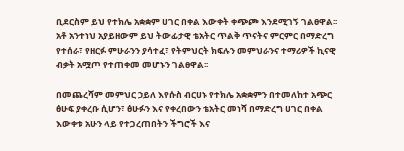ቢደርስም ይህ የተክሌ አቋቋም ሀገር በቀል እውቀት ቀጭጮ እንደሚገኝ ገልፀዋል፡፡ አቶ አንተነህ አያይዘውም ይህ ትውፊታዊ ቴአትር ጥልቅ ጥናትና ምርምር በማድረግ የተሰራ፣ የዘርፉ ምሁራንን ያሳተፈ፣ የትምህርት ክፍሉን መምህራንና ተማሪዎች ኪናዊ ብቃት አሟጦ የተጠቀመ መሆኑን ገልፀዋል፡፡

በመጨረሻም መምህር ኃይለ እየሱስ ብርሀኑ የተክሌ አቋቋምን በተመለከተ አጭር ፅሁፍ ያቀረቡ ሲሆን፣ ፅሁፉን እና የቀረበውን ቴአትር መነሻ በማድረግ ሀገር በቀል እውቀቱ አሁን ላይ የተጋረጠበትን ችግሮች እና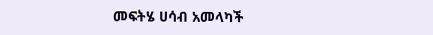መፍትሄ ሀሳብ አመላካች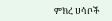ምክረ ሀሳቦች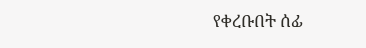የቀረቡበት ሰፊ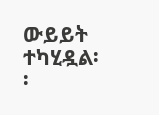ውይይት ተካሂዷል፡፡